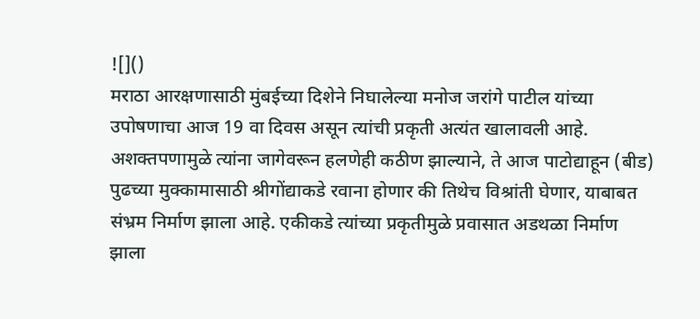![]()
मराठा आरक्षणासाठी मुंबईच्या दिशेने निघालेल्या मनोज जरांगे पाटील यांच्या उपोषणाचा आज 19 वा दिवस असून त्यांची प्रकृती अत्यंत खालावली आहे. अशक्तपणामुळे त्यांना जागेवरून हलणेही कठीण झाल्याने, ते आज पाटोद्याहून (बीड) पुढच्या मुक्कामासाठी श्रीगोंद्याकडे रवाना होणार की तिथेच विश्रांती घेणार, याबाबत संभ्रम निर्माण झाला आहे. एकीकडे त्यांच्या प्रकृतीमुळे प्रवासात अडथळा निर्माण झाला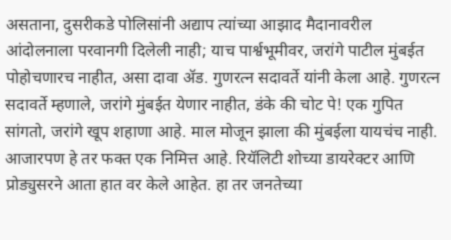असताना, दुसरीकडे पोलिसांनी अद्याप त्यांच्या आझाद मैदानावरील आंदोलनाला परवानगी दिलेली नाही; याच पार्श्वभूमीवर, जरांगे पाटील मुंबईत पोहोचणारच नाहीत, असा दावा ॲड. गुणरत्न सदावर्ते यांनी केला आहे. गुणरत्न सदावर्ते म्हणाले, जरांगे मुंबईत येणार नाहीत, डंके की चोट पे! एक गुपित सांगतो, जरांगे खूप शहाणा आहे. माल मोजून झाला की मुंबईला यायचंच नाही. आजारपण हे तर फक्त एक निमित्त आहे. रियॅलिटी शोच्या डायरेक्टर आणि प्रोड्युसरने आता हात वर केले आहेत. हा तर जनतेच्या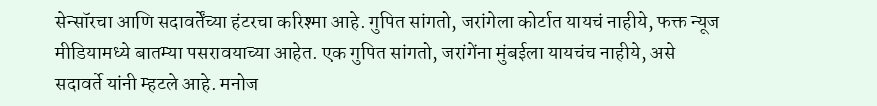सेन्सॉरचा आणि सदावर्तेंच्या हंटरचा करिश्मा आहे. गुपित सांगतो, जरांगेला कोर्टात यायचं नाहीये, फक्त न्यूज मीडियामध्ये बातम्या पसरावयाच्या आहेत. एक गुपित सांगतो, जरांगेंना मुंबईला यायचंच नाहीये, असे सदावर्ते यांनी म्हटले आहे. मनोज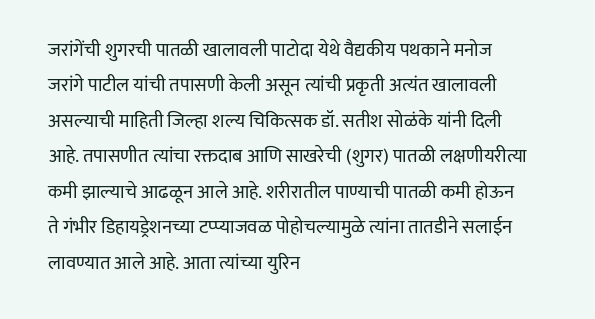जरांगेंची शुगरची पातळी खालावली पाटोदा येथे वैद्यकीय पथकाने मनोज जरांगे पाटील यांची तपासणी केली असून त्यांची प्रकृती अत्यंत खालावली असल्याची माहिती जिल्हा शल्य चिकित्सक डॉ. सतीश सोळंके यांनी दिली आहे. तपासणीत त्यांचा रक्तदाब आणि साखरेची (शुगर) पातळी लक्षणीयरीत्या कमी झाल्याचे आढळून आले आहे. शरीरातील पाण्याची पातळी कमी होऊन ते गंभीर डिहायड्रेशनच्या टप्प्याजवळ पोहोचल्यामुळे त्यांना तातडीने सलाईन लावण्यात आले आहे. आता त्यांच्या युरिन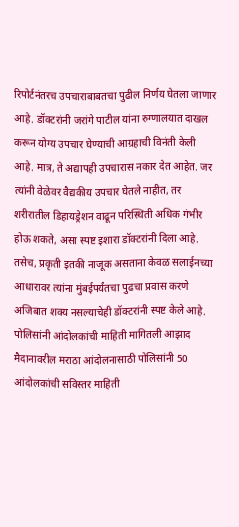रिपोर्टनंतरच उपचाराबाबतचा पुढील निर्णय घेतला जाणार आहे. डॉक्टरांनी जरांगे पाटील यांना रुग्णालयात दाखल करून योग्य उपचार घेण्याची आग्रहाची विनंती केली आहे. मात्र, ते अद्यापही उपचारास नकार देत आहेत. जर त्यांनी वेळेवर वैद्यकीय उपचार घेतले नाहीत, तर शरीरातील डिहायड्रेशन वाढून परिस्थिती अधिक गंभीर होऊ शकते, असा स्पष्ट इशारा डॉक्टरांनी दिला आहे. तसेच, प्रकृती इतकी नाजूक असताना केवळ सलाईनच्या आधारावर त्यांना मुंबईपर्यंतचा पुढचा प्रवास करणे अजिबात शक्य नसल्याचेही डॉक्टरांनी स्पष्ट केले आहे. पोलिसांनी आंदोलकांची माहिती मागितली आझाद मैदानावरील मराठा आंदोलनासाठी पोलिसांनी 50 आंदोलकांची सविस्तर माहिती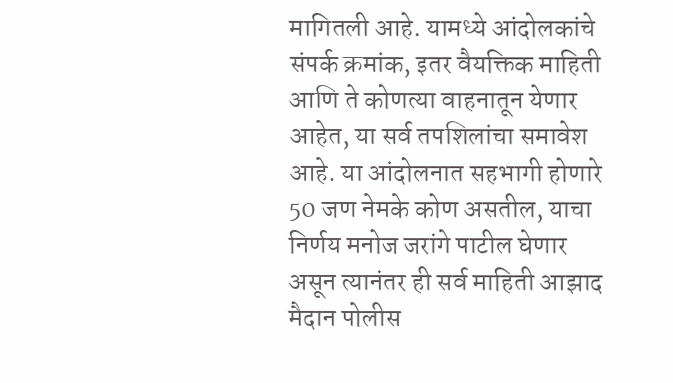मागितली आहे. यामध्ये आंदोलकांचे संपर्क क्रमांक, इतर वैयक्तिक माहिती आणि ते कोणत्या वाहनातून येणार आहेत, या सर्व तपशिलांचा समावेश आहे. या आंदोलनात सहभागी होणारे 50 जण नेमके कोण असतील, याचा निर्णय मनोज जरांगे पाटील घेणार असून त्यानंतर ही सर्व माहिती आझाद मैदान पोलीस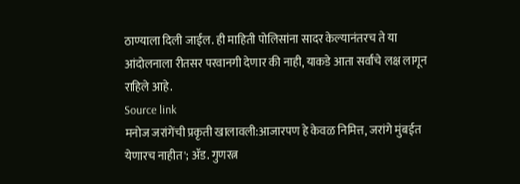ठाण्याला दिली जाईल. ही माहिती पोलिसांना सादर केल्यानंतरच ते या आंदोलनाला रीतसर परवानगी देणार की नाही, याकडे आता सर्वांचे लक्ष लागून राहिले आहे.
Source link
मनोज जरांगेंची प्रकृती खालावली:आजारपण हे केवळ निमित्त, जरांगे मुंबईत येणारच नाहीत'; ॲड. गुणरत्न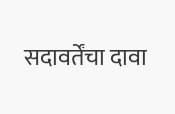सदावर्तेंचा दावा